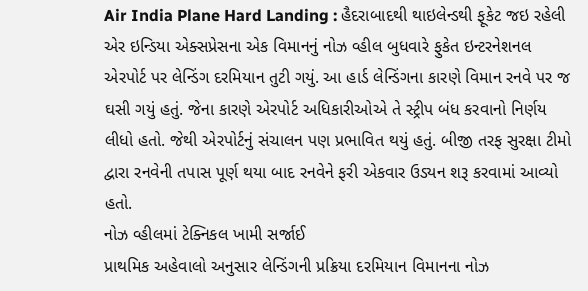Air India Plane Hard Landing : હૈદરાબાદથી થાઇલેન્ડથી ફૂકેટ જઇ રહેલી એર ઇન્ડિયા એક્સપ્રેસના એક વિમાનનું નોઝ વ્હીલ બુધવારે ફુકેત ઇન્ટરનેશનલ એરપોર્ટ પર લેન્ડિંગ દરમિયાન તુટી ગયું. આ હાર્ડ લેન્ડિંગના કારણે વિમાન રનવે પર જ ઘસી ગયું હતું. જેના કારણે એરપોર્ટ અધિકારીઓએ તે સ્ટ્રીપ બંધ કરવાનો નિર્ણય લીધો હતો. જેથી એરપોર્ટનું સંચાલન પણ પ્રભાવિત થયું હતું. બીજી તરફ સુરક્ષા ટીમો દ્વારા રનવેની તપાસ પૂર્ણ થયા બાદ રનવેને ફરી એકવાર ઉડ્યન શરૂ કરવામાં આવ્યો હતો.
નોઝ વ્હીલમાં ટેક્નિકલ ખામી સર્જાઈ
પ્રાથમિક અહેવાલો અનુસાર લેન્ડિંગની પ્રક્રિયા દરમિયાન વિમાનના નોઝ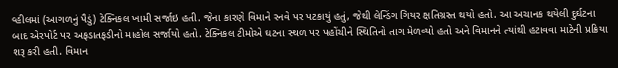વ્હીલમાં (આગળનું પૈડું) ટેક્નિકલ ખામી સર્જાઇ હતી. જેના કારણે વિમાને રનવે પર પટકાયું હતું, જેથી લેન્ડિંગ ગિયર ક્ષતિગ્રસ્ત થયો હતો. આ અચાનક થયેલી દુર્ઘટના બાદ એરપોર્ટ પર અફડાતફડીનો માહોલ સર્જાયો હતો. ટેક્નિકલ ટીમોએ ઘટના સ્થળ પર પહોંચીને સ્થિતિનો તાગ મેળવ્યો હતો અને વિમાનને ત્યાંથી હટાવવા માટેની પ્રક્રિયા શરૂ કરી હતી. વિમાન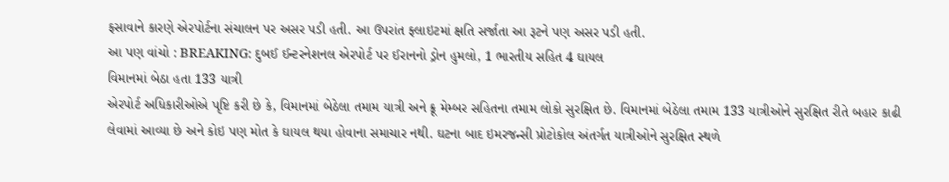ફસાવાને કારણે એરપોર્ટના સંચાલન પર અસર પડી હતી. આ ઉપરાંત ફ્લાઇટમાં ક્ષતિ સર્જાતા આ રૂટને પણ અસર પડી હતી.
આ પણ વાંચો : BREAKING: દુબઈ ઈન્ટરનેશનલ એરપોર્ટ પર ઈરાનનો ડ્રોન હુમલો, 1 ભારતીય સહિત 4 ઘાયલ
વિમાનમાં બેઠા હતા 133 યાત્રી
એરપોર્ટ અધિકારીઓએ પૃષ્ટિ કરી છે કે, વિમાનમાં બેઠેલા તમામ યાત્રી અને ક્રૂ મેમ્બર સહિતના તમામ લોકો સુરક્ષિત છે. વિમાનમાં બેઠેલા તમામ 133 યાત્રીઓને સુરક્ષિત રીતે બહાર કાઢી લેવામાં આવ્યા છે અને કોઇ પણ મોત કે ઘાયલ થયા હોવાના સમાચાર નથી. ઘટના બાદ ઇમરજન્સી પ્રોટોકોલ અંતર્ગત યાત્રીઓને સુરક્ષિત સ્થળે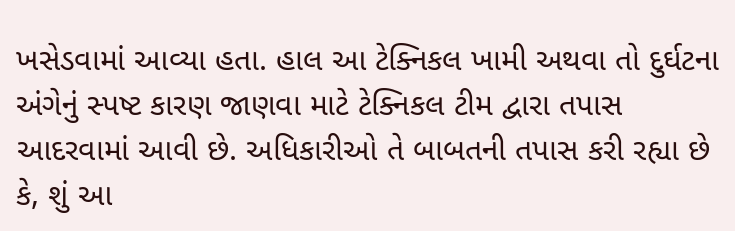ખસેડવામાં આવ્યા હતા. હાલ આ ટેક્નિકલ ખામી અથવા તો દુર્ઘટના અંગેનું સ્પષ્ટ કારણ જાણવા માટે ટેક્નિકલ ટીમ દ્વારા તપાસ આદરવામાં આવી છે. અધિકારીઓ તે બાબતની તપાસ કરી રહ્યા છે કે, શું આ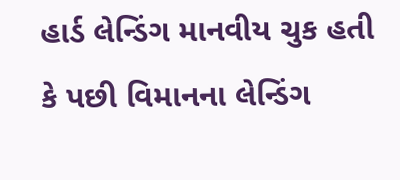હાર્ડ લેન્ડિંગ માનવીય ચુક હતી કે પછી વિમાનના લેન્ડિંગ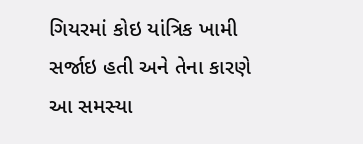ગિયરમાં કોઇ યાંત્રિક ખામી સર્જાઇ હતી અને તેના કારણે આ સમસ્યા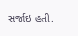સર્જાઇ હતી.